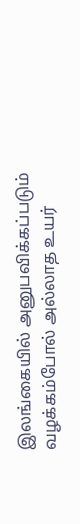இலங்கையில் அனுபவிக்கப்படும் வழக்கம்போல் அல்லாத உயர்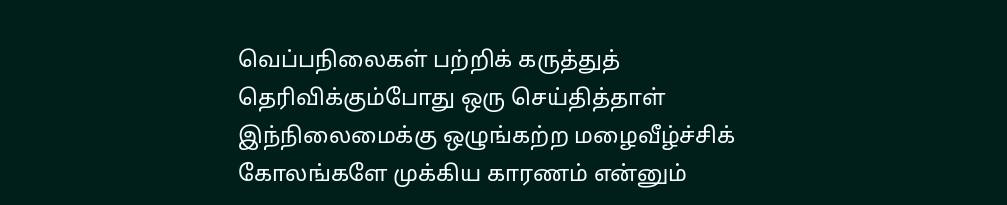வெப்பநிலைகள் பற்றிக் கருத்துத் தெரிவிக்கும்போது ஒரு செய்தித்தாள் இந்நிலைமைக்கு ஒழுங்கற்ற மழைவீழ்ச்சிக் கோலங்களே முக்கிய காரணம் என்னும்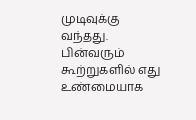முடிவுக்கு வந்தது. பின்வரும் கூற்றுகளில் எது உண்மையாக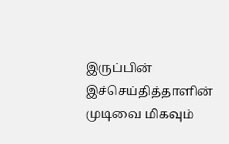இருப்பின் இச்செய்தித்தாளின் முடிவை மிகவும்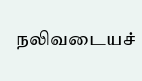நலிவடையச்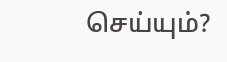செய்யும்?